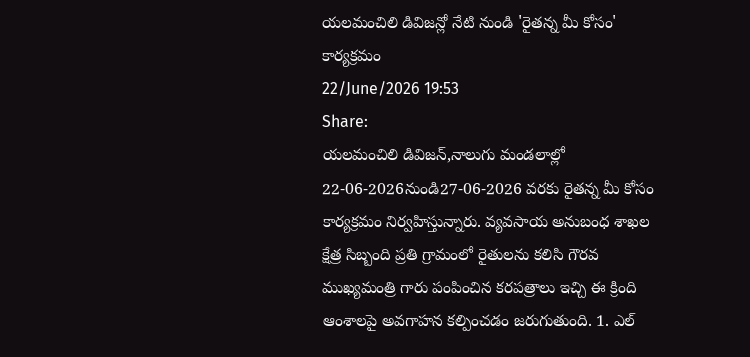యలమంచిలి డివిజన్లో నేటి నుండి 'రైతన్న మీ కోసం' కార్యక్రమం
22/June/2026 19:53
Share:
యలమంచిలి డివిజన్,నాలుగు మండలాల్లో 22-06-2026నుండి27-06-2026 వరకు రైతన్న మీ కోసం కార్యక్రమం నిర్వహిస్తున్నారు. వ్యవసాయ అనుబంధ శాఖల క్షేత్ర సిబ్బంది ప్రతి గ్రామంలో రైతులను కలిసి గౌరవ ముఖ్యమంత్రి గారు పంపించిన కరపత్రాలు ఇచ్చి ఈ క్రింది ఆంశాలపై అవగాహన కల్పించడం జరుగుతుంది. 1. ఎల్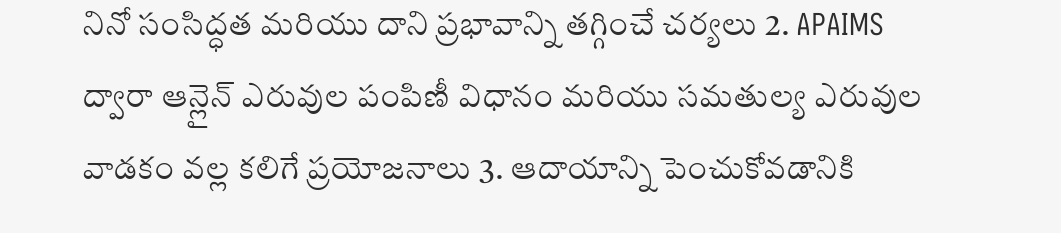నినో సంసిద్ధత మరియు దాని ప్రభావాన్ని తగ్గించే చర్యలు 2. APAIMS ద్వారా ఆన్లైన్ ఎరువుల పంపిణీ విధానం మరియు సమతుల్య ఎరువుల వాడకం వల్ల కలిగే ప్రయోజనాలు 3. ఆదాయాన్ని పెంచుకోవడానికి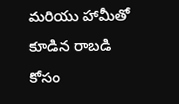మరియు హామీతో కూడిన రాబడి కోసం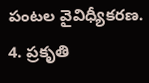పంటల వైవిధ్యీకరణ. 4. ప్రకృతి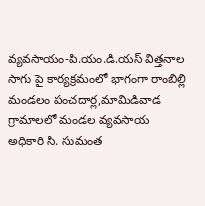వ్యవసాయం-పి.యం.డి.యస్ విత్తనాల సాగు పై కార్యక్రమంలో భాగంగా రాంబిల్లి మండలం పంచదార్ల,మామిడివాడ గ్రామాలలో మండల వ్యవసాయ అధికారి సి. సుమంత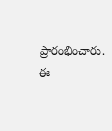ప్రారంభించారు. ఈ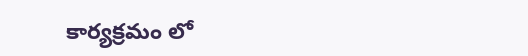కార్యక్రమం లో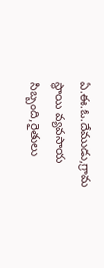ఏ.ఈ.ఓ.దేముడు,గ్రామ స్థాయి వ్యవసాయ సిబ్బంది,రైతులు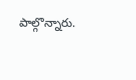పాల్గొన్నారు.